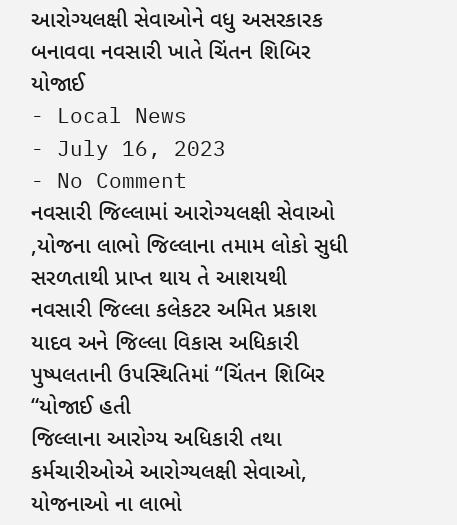આરોગ્યલક્ષી સેવાઓને વધુ અસરકારક બનાવવા નવસારી ખાતે ચિંતન શિબિર યોજાઈ
- Local News
- July 16, 2023
- No Comment
નવસારી જિલ્લામાં આરોગ્યલક્ષી સેવાઓ ,યોજના લાભો જિલ્લાના તમામ લોકો સુધી સરળતાથી પ્રાપ્ત થાય તે આશયથી નવસારી જિલ્લા કલેકટર અમિત પ્રકાશ યાદવ અને જિલ્લા વિકાસ અધિકારી પુષ્પલતાની ઉપસ્થિતિમાં “ચિંતન શિબિર “યોજાઈ હતી
જિલ્લાના આરોગ્ય અધિકારી તથા કર્મચારીઓએ આરોગ્યલક્ષી સેવાઓ, યોજનાઓ ના લાભો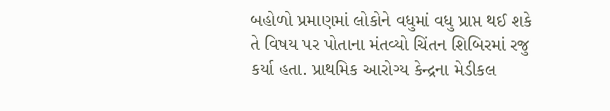બહોળો પ્રમાણમાં લોકોને વધુમાં વધુ પ્રાપ્ત થઈ શકે તે વિષય પર પોતાના મંતવ્યો ચિંતન શિબિરમાં રજુ કર્યા હતા. પ્રાથમિક આરોગ્ય કેન્દ્રના મેડીકલ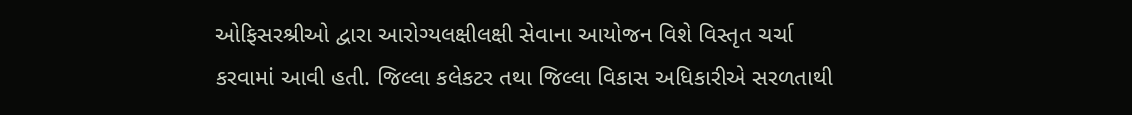ઓફિસરશ્રીઓ દ્વારા આરોગ્યલક્ષીલક્ષી સેવાના આયોજન વિશે વિસ્તૃત ચર્ચા કરવામાં આવી હતી. જિલ્લા કલેકટર તથા જિલ્લા વિકાસ અધિકારીએ સરળતાથી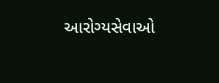આરોગ્યસેવાઓ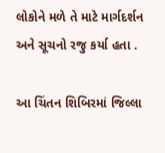લોકોને મળે તે માટે માર્ગદર્શન અને સૂચનો રજુ કર્યા હતા .

આ ચિંતન શિબિરમાં જિલ્લા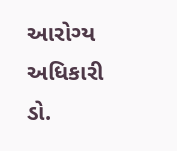આરોગ્ય અધિકારી ડો.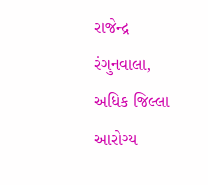રાજેન્દ્ર રંગુનવાલા, અધિક જિલ્લા આરોગ્ય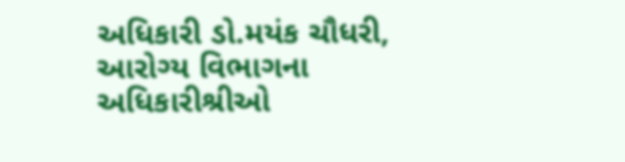અધિકારી ડો.મયંક ચૌધરી, આરોગ્ય વિભાગના અધિકારીશ્રીઓ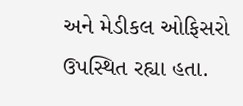અને મેડીકલ ઓફિસરો ઉપસ્થિત રહ્યા હતા.